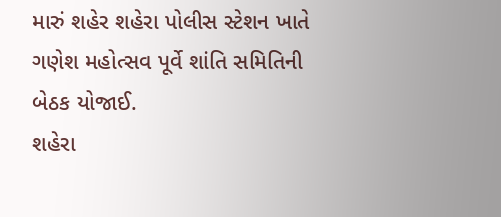મારું શહેર શહેરા પોલીસ સ્ટેશન ખાતે ગણેશ મહોત્સવ પૂર્વે શાંતિ સમિતિની બેઠક યોજાઈ.
શહેરા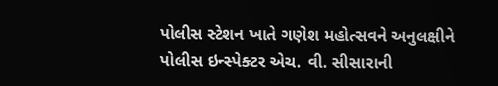પોલીસ સ્ટેશન ખાતે ગણેશ મહોત્સવને અનુલક્ષીને પોલીસ ઇન્સ્પેક્ટર એચ. વી. સીસારાની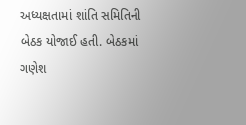અધ્યક્ષતામાં શાંતિ સમિતિની બેઠક યોજાઈ હતી. બેઠકમાં ગણેશ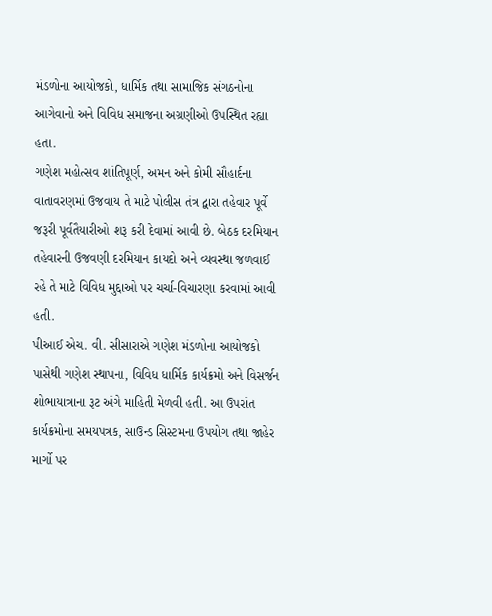મંડળોના આયોજકો, ધાર્મિક તથા સામાજિક સંગઠનોના આગેવાનો અને વિવિધ સમાજના અગ્રણીઓ ઉપસ્થિત રહ્યા હતા.
ગણેશ મહોત્સવ શાંતિપૂર્ણ, અમન અને કોમી સૌહાર્દના વાતાવરણમાં ઉજવાય તે માટે પોલીસ તંત્ર દ્વારા તહેવાર પૂર્વે જરૂરી પૂર્વતૈયારીઓ શરૂ કરી દેવામાં આવી છે. બેઠક દરમિયાન તહેવારની ઉજવણી દરમિયાન કાયદો અને વ્યવસ્થા જળવાઈ રહે તે માટે વિવિધ મુદ્દાઓ પર ચર્ચા-વિચારણા કરવામાં આવી હતી.
પીઆઈ એચ. વી. સીસારાએ ગણેશ મંડળોના આયોજકો પાસેથી ગણેશ સ્થાપના, વિવિધ ધાર્મિક કાર્યક્રમો અને વિસર્જન શોભાયાત્રાના રૂટ અંગે માહિતી મેળવી હતી. આ ઉપરાંત કાર્યક્રમોના સમયપત્રક, સાઉન્ડ સિસ્ટમના ઉપયોગ તથા જાહેર માર્ગો પર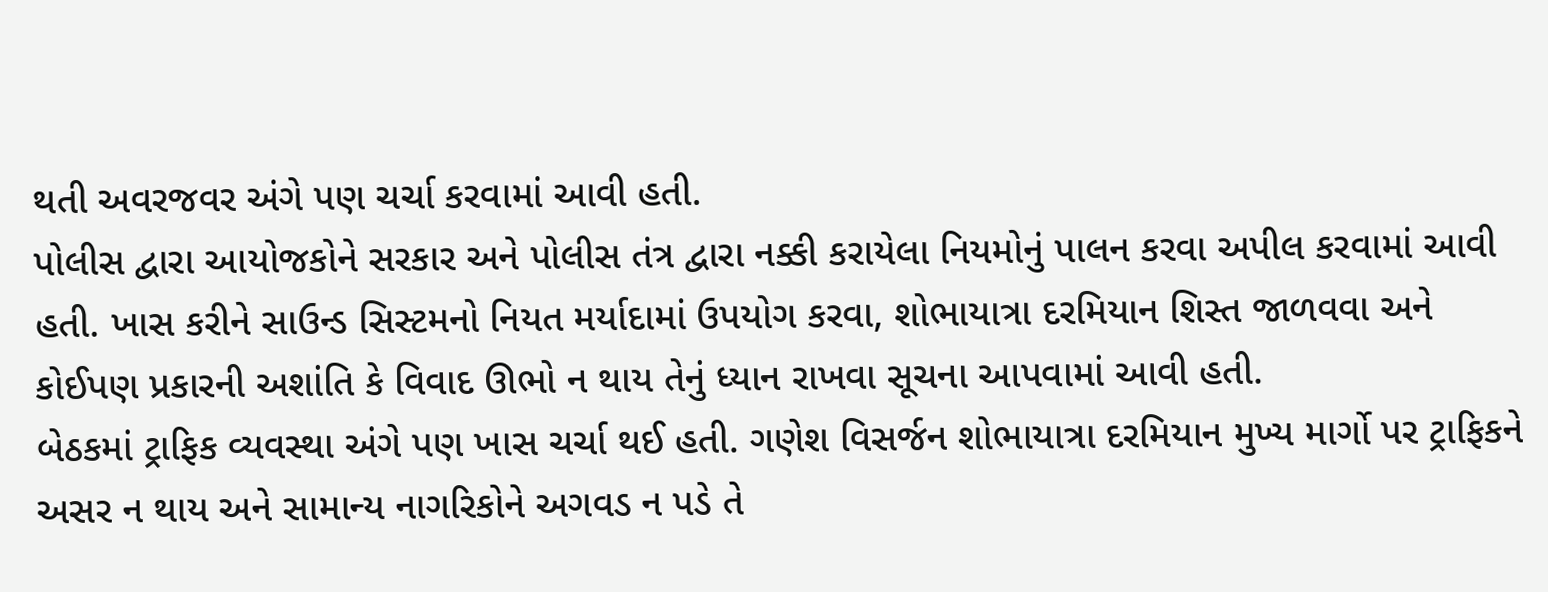થતી અવરજવર અંગે પણ ચર્ચા કરવામાં આવી હતી.
પોલીસ દ્વારા આયોજકોને સરકાર અને પોલીસ તંત્ર દ્વારા નક્કી કરાયેલા નિયમોનું પાલન કરવા અપીલ કરવામાં આવી હતી. ખાસ કરીને સાઉન્ડ સિસ્ટમનો નિયત મર્યાદામાં ઉપયોગ કરવા, શોભાયાત્રા દરમિયાન શિસ્ત જાળવવા અને કોઈપણ પ્રકારની અશાંતિ કે વિવાદ ઊભો ન થાય તેનું ધ્યાન રાખવા સૂચના આપવામાં આવી હતી.
બેઠકમાં ટ્રાફિક વ્યવસ્થા અંગે પણ ખાસ ચર્ચા થઈ હતી. ગણેશ વિસર્જન શોભાયાત્રા દરમિયાન મુખ્ય માર્ગો પર ટ્રાફિકને અસર ન થાય અને સામાન્ય નાગરિકોને અગવડ ન પડે તે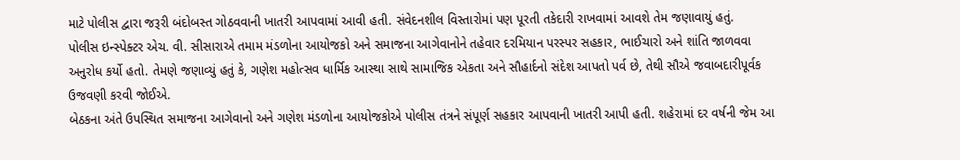માટે પોલીસ દ્વારા જરૂરી બંદોબસ્ત ગોઠવવાની ખાતરી આપવામાં આવી હતી. સંવેદનશીલ વિસ્તારોમાં પણ પૂરતી તકેદારી રાખવામાં આવશે તેમ જણાવાયું હતું.
પોલીસ ઇન્સ્પેક્ટર એચ. વી. સીસારાએ તમામ મંડળોના આયોજકો અને સમાજના આગેવાનોને તહેવાર દરમિયાન પરસ્પર સહકાર, ભાઈચારો અને શાંતિ જાળવવા અનુરોધ કર્યો હતો. તેમણે જણાવ્યું હતું કે, ગણેશ મહોત્સવ ધાર્મિક આસ્થા સાથે સામાજિક એકતા અને સૌહાર્દનો સંદેશ આપતો પર્વ છે, તેથી સૌએ જવાબદારીપૂર્વક ઉજવણી કરવી જોઈએ.
બેઠકના અંતે ઉપસ્થિત સમાજના આગેવાનો અને ગણેશ મંડળોના આયોજકોએ પોલીસ તંત્રને સંપૂર્ણ સહકાર આપવાની ખાતરી આપી હતી. શહેરામાં દર વર્ષની જેમ આ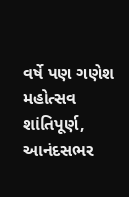વર્ષે પણ ગણેશ મહોત્સવ શાંતિપૂર્ણ, આનંદસભર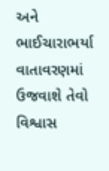અને ભાઈચારાભર્યા વાતાવરણમાં ઉજવાશે તેવો વિશ્વાસ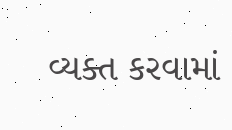વ્યક્ત કરવામાં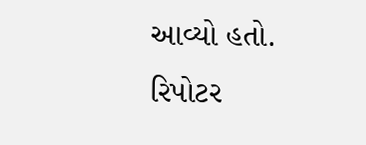આવ્યો હતો.
રિપોટર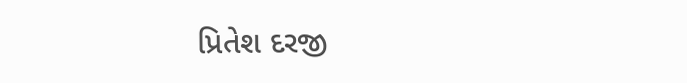પ્રિતેશ દરજી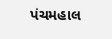પંચમહાલ